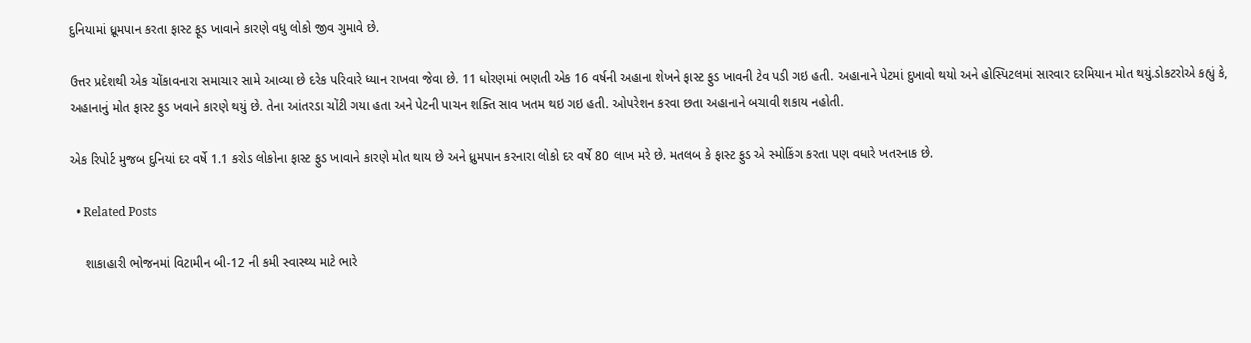દુનિયામાં ધ્રૂમપાન કરતા ફાસ્ટ ફૂડ ખાવાને કારણે વધુ લોકો જીવ ગુમાવે છે.

ઉત્તર પ્રદેશથી એક ચોંકાવનારા સમાચાર સામે આવ્યા છે દરેક પરિવારે ધ્યાન રાખવા જેવા છે. 11 ધોરણમાં ભણતી એક 16 વર્ષની અહાના શેખને ફાસ્ટ ફુડ ખાવની ટેવ પડી ગઇ હતી. અહાનાને પેટમાં દુખાવો થયો અને હોસ્પિટલમાં સારવાર દરમિયાન મોત થયું.ડોકટરોએ કહ્યું કે, અહાનાનું મોત ફાસ્ટ ફુડ ખવાને કારણે થયું છે. તેના આંતરડા ચોંટી ગયા હતા અને પેટની પાચન શક્તિ સાવ ખતમ થઇ ગઇ હતી. ઓપરેશન કરવા છતા અહાનાને બચાવી શકાય નહોતી.

એક રિપોર્ટ મુજબ દુનિયાં દર વર્ષે 1.1 કરોડ લોકોના ફાસ્ટ ફુડ ખાવાને કારણે મોત થાય છે અને ધ્રુમપાન કરનારા લોકો દર વર્ષે 80 લાખ મરે છે. મતલબ કે ફાસ્ટ ફુડ એ સ્મોકિંગ કરતા પણ વધારે ખતરનાક છે.

  • Related Posts

    શાકાહારી ભોજનમાં વિટામીન બી-12 ની કમી સ્વાસ્થ્ય માટે ભારે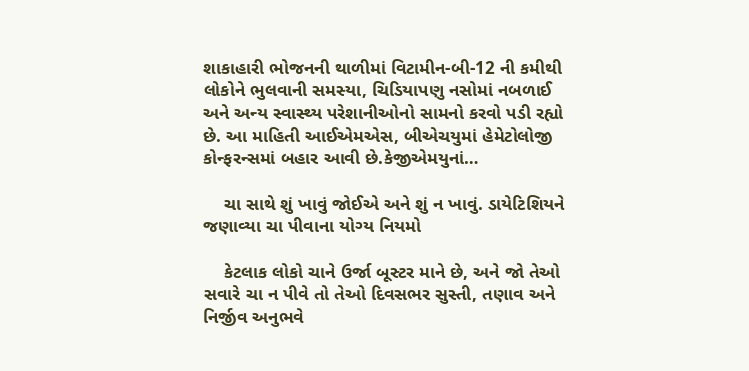શાકાહારી ભોજનની થાળીમાં વિટામીન-બી-12 ની કમીથી લોકોને ભુલવાની સમસ્યા, ચિડિયાપણુ નસોમાં નબળાઈ અને અન્ય સ્વાસ્થ્ય પરેશાનીઓનો સામનો કરવો પડી રહ્યો છે. આ માહિતી આઈએમએસ, બીએચયુમાં હેમેટોલોજી કોન્ફરન્સમાં બહાર આવી છે.કેજીએમયુનાં…

    ચા સાથે શું ખાવું જોઈએ અને શું ન ખાવું. ડાયેટિશિયને જણાવ્યા ચા પીવાના યોગ્ય નિયમો

    કેટલાક લોકો ચાને ઉર્જા બૂસ્ટર માને છે, અને જો તેઓ સવારે ચા ન પીવે તો તેઓ દિવસભર સુસ્તી, તણાવ અને નિર્જીવ અનુભવે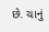છે. ચાનું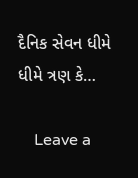દૈનિક સેવન ધીમે ધીમે ત્રણ કે…

    Leave a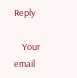Reply

    Your email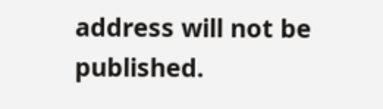address will not be published.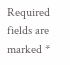Required fields are marked *